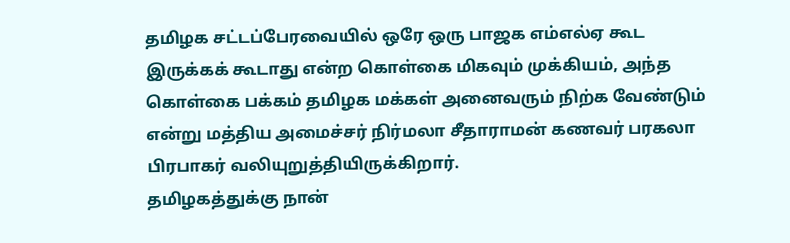தமிழக சட்டப்பேரவையில் ஒரே ஒரு பாஜக எம்எல்ஏ கூட இருக்கக் கூடாது என்ற கொள்கை மிகவும் முக்கியம், அந்த கொள்கை பக்கம் தமிழக மக்கள் அனைவரும் நிற்க வேண்டும் என்று மத்திய அமைச்சர் நிர்மலா சீதாராமன் கணவர் பரகலா பிரபாகர் வலியுறுத்தியிருக்கிறார்.
தமிழகத்துக்கு நான்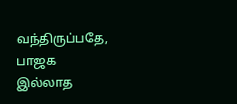வந்திருப்பதே, பாஜக இல்லாத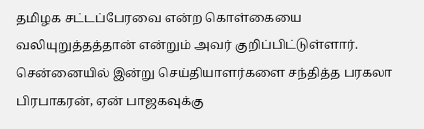தமிழக சட்டப்பேரவை என்ற கொள்கையை வலியுறுத்தத்தான் என்றும் அவர் குறிப்பிட்டுள்ளார்.
சென்னையில் இன்று செய்தியாளர்களை சந்தித்த பரகலா பிரபாகரன், ஏன் பாஜகவுக்கு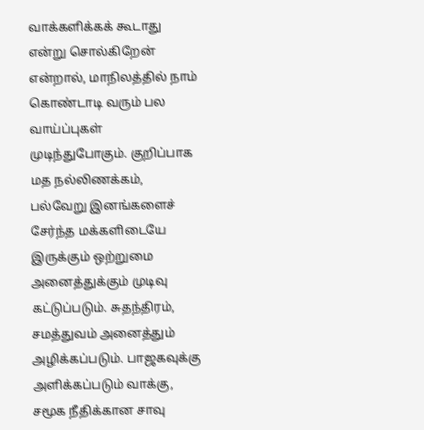வாக்களிக்கக் கூடாது என்று சொல்கிறேன் என்றால், மாநிலத்தில் நாம் கொண்டாடி வரும் பல வாய்ப்புகள் முடிந்துபோகும். குறிப்பாக மத நல்லிணக்கம், பல்வேறு இனங்களைச் சேர்ந்த மக்களிடையே இருக்கும் ஒற்றுமை அனைத்துக்கும் முடிவு கட்டுப்படும். சுதந்திரம், சமத்துவம் அனைத்தும் அழிக்கப்படும். பாஜகவுக்கு அளிக்கப்படும் வாக்கு, சமூக நீதிக்கான சாவு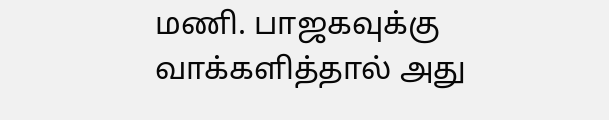மணி. பாஜகவுக்கு வாக்களித்தால் அது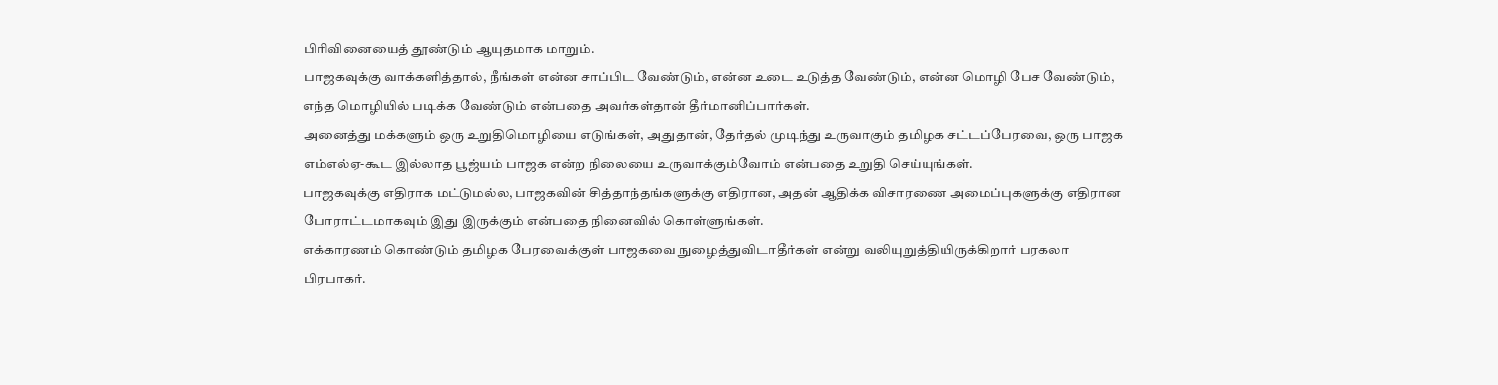பிரிவினையைத் தூண்டும் ஆயுதமாக மாறும்.
பாஜகவுக்கு வாக்களித்தால், நீங்கள் என்ன சாப்பிட வேண்டும், என்ன உடை உடுத்த வேண்டும், என்ன மொழி பேச வேண்டும், எந்த மொழியில் படிக்க வேண்டும் என்பதை அவர்கள்தான் தீர்மானிப்பார்கள்.
அனைத்து மக்களும் ஒரு உறுதிமொழியை எடுங்கள், அதுதான், தேர்தல் முடிந்து உருவாகும் தமிழக சட்டப்பேரவை, ஒரு பாஜக எம்எல்ஏ-கூட இல்லாத பூஜ்யம் பாஜக என்ற நிலையை உருவாக்கும்வோம் என்பதை உறுதி செய்யுங்கள்.
பாஜகவுக்கு எதிராக மட்டுமல்ல, பாஜகவின் சித்தாந்தங்களுக்கு எதிரான, அதன் ஆதிக்க விசாரணை அமைப்புகளுக்கு எதிரான போராட்டமாகவும் இது இருக்கும் என்பதை நினைவில் கொள்ளுங்கள்.
எக்காரணம் கொண்டும் தமிழக பேரவைக்குள் பாஜகவை நுழைத்துவிடாதீர்கள் என்று வலியுறுத்தியிருக்கிறார் பரகலா பிரபாகர்.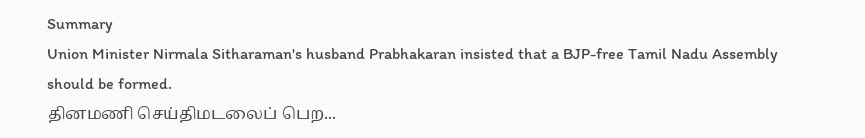Summary
Union Minister Nirmala Sitharaman's husband Prabhakaran insisted that a BJP-free Tamil Nadu Assembly should be formed.
தினமணி செய்திமடலைப் பெற...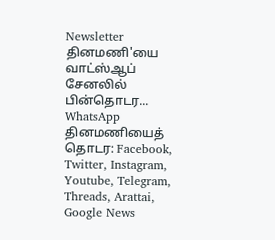Newsletter
தினமணி'யை வாட்ஸ்ஆப் சேனலில் பின்தொடர... WhatsApp
தினமணியைத் தொடர: Facebook, Twitter, Instagram, Youtube, Telegram, Threads, Arattai, Google News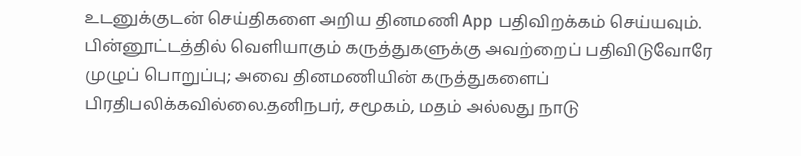உடனுக்குடன் செய்திகளை அறிய தினமணி App பதிவிறக்கம் செய்யவும்.
பின்னூட்டத்தில் வெளியாகும் கருத்துகளுக்கு அவற்றைப் பதிவிடுவோரே முழுப் பொறுப்பு; அவை தினமணியின் கருத்துகளைப் பிரதிபலிக்கவில்லை.தனிநபர், சமூகம், மதம் அல்லது நாடு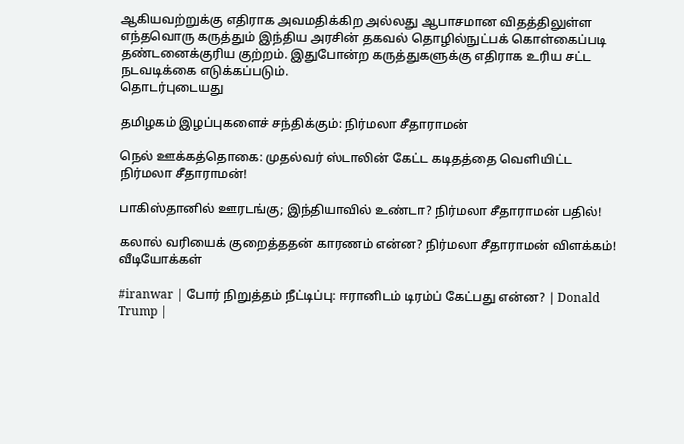ஆகியவற்றுக்கு எதிராக அவமதிக்கிற அல்லது ஆபாசமான விதத்திலுள்ள எந்தவொரு கருத்தும் இந்திய அரசின் தகவல் தொழில்நுட்பக் கொள்கைப்படி தண்டனைக்குரிய குற்றம். இதுபோன்ற கருத்துகளுக்கு எதிராக உரிய சட்ட நடவடிக்கை எடுக்கப்படும்.
தொடர்புடையது

தமிழகம் இழப்புகளைச் சந்திக்கும்: நிர்மலா சீதாராமன்

நெல் ஊக்கத்தொகை: முதல்வர் ஸ்டாலின் கேட்ட கடிதத்தை வெளியிட்ட நிர்மலா சீதாராமன்!

பாகிஸ்தானில் ஊரடங்கு; இந்தியாவில் உண்டா? நிர்மலா சீதாராமன் பதில்!

கலால் வரியைக் குறைத்ததன் காரணம் என்ன? நிர்மலா சீதாராமன் விளக்கம்!
வீடியோக்கள்

#iranwar | போர் நிறுத்தம் நீட்டிப்பு: ஈரானிடம் டிரம்ப் கேட்பது என்ன? | Donald Trump |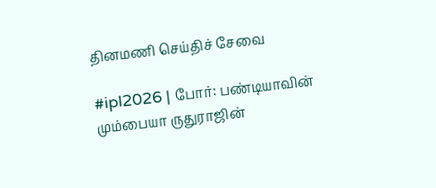தினமணி செய்திச் சேவை

#ipl2026 | போர்: பண்டியாவின் மும்பையா ருதுராஜின்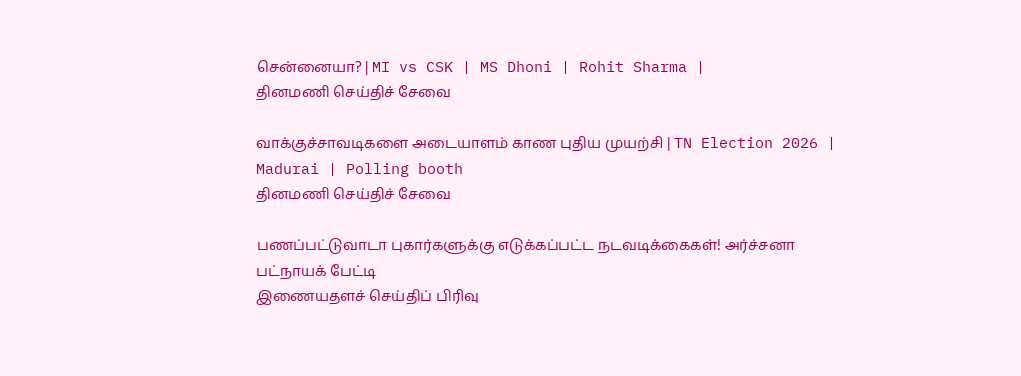சென்னையா? | MI vs CSK | MS Dhoni | Rohit Sharma |
தினமணி செய்திச் சேவை

வாக்குச்சாவடிகளை அடையாளம் காண புதிய முயற்சி | TN Election 2026 | Madurai | Polling booth
தினமணி செய்திச் சேவை

பணப்பட்டுவாடா புகார்களுக்கு எடுக்கப்பட்ட நடவடிக்கைகள்! அர்ச்சனா பட்நாயக் பேட்டி
இணையதளச் செய்திப் பிரிவு